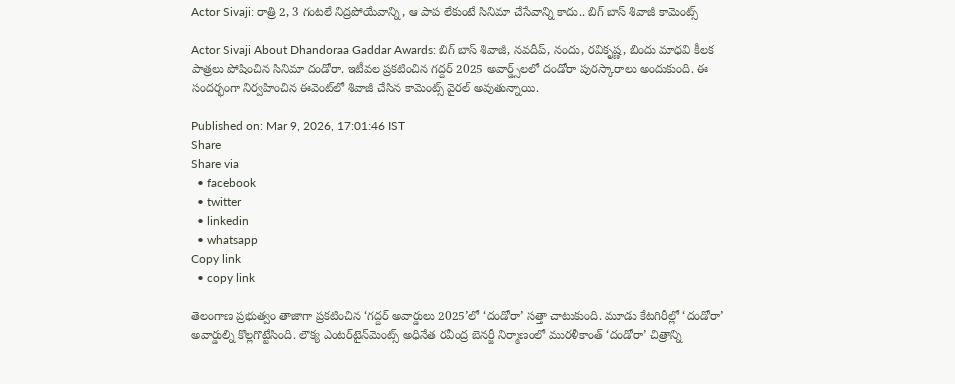Actor Sivaji: రాత్రి 2, 3 గంటలే నిద్రపోయేవాన్ని, ఆ పాప లేకుంటే సినిమా చేసేవాన్ని కాదు.. బిగ్ బాస్ శివాజీ కామెంట్స్

Actor Sivaji About Dhandoraa Gaddar Awards: బిగ్ బాస్ శివాజీ, నవదీప్, నందు, రవికృష్ణ, బిందు మాధవి కీలక పాత్రలు పోషించిన సినిమా దండోరా. ఇటీవల ప్రకటించిన గద్దర్ 2025 అవార్డ్స్‌లలో దండోరా పురస్కారాలు అందుకుంది. ఈ సందర్భంగా నిర్వహించిన ఈవెంట్‌లో శివాజీ చేసిన కామెంట్స్ వైరల్ అవుతున్నాయి.

Published on: Mar 9, 2026, 17:01:46 IST
Share
Share via
  • facebook
  • twitter
  • linkedin
  • whatsapp
Copy link
  • copy link

తెలంగాణ ప్రభుత్వం తాజాగా ప్రకటించిన ‘గద్దర్ అవార్డులు 2025’లో ‘దండోరా’ సత్తా చాటుకుంది. మూడు కేటగిరీల్లో ‘దండోరా’ అవార్డుల్ని కొల్లగొట్టేసింది. లౌక్య ఎంట‌ర్‌టైన్‌మెంట్స్ అధినేత ర‌వీంద్ర బెన‌ర్జీ నిర్మాణంలో మురళీకాంత్ ‘దండోరా’ చిత్రాన్ని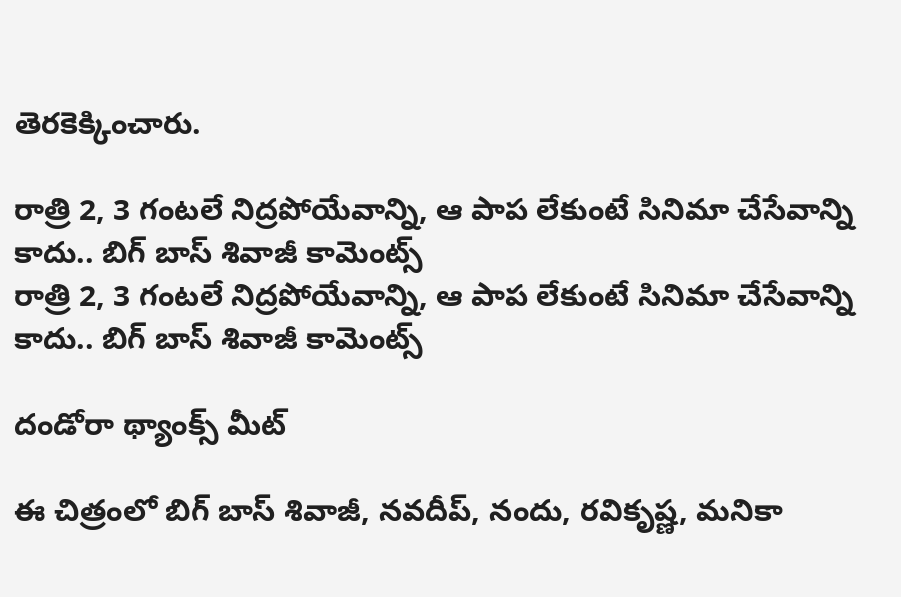తెరకెక్కించారు.

రాత్రి 2, 3 గంటలే నిద్రపోయేవాన్ని, ఆ పాప లేకుంటే సినిమా చేసేవాన్ని కాదు.. బిగ్ బాస్ శివాజీ కామెంట్స్
రాత్రి 2, 3 గంటలే నిద్రపోయేవాన్ని, ఆ పాప లేకుంటే సినిమా చేసేవాన్ని కాదు.. బిగ్ బాస్ శివాజీ కామెంట్స్

దండోరా థ్యాంక్స్ మీట్

ఈ చిత్రంలో బిగ్ బాస్ శివాజీ, న‌వ‌దీప్‌, నందు, ర‌వికృష్ణ‌, మ‌నికా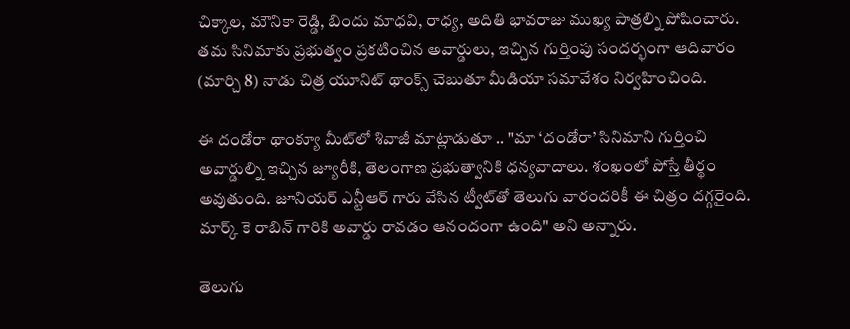చిక్కాల‌, మౌనికా రెడ్డి, బిందు మాధ‌వి, రాధ్య‌, అదితి భావ‌రాజు ముఖ్య పాత్రల్ని పోషించారు. తమ సినిమాకు ప్రభుత్వం ప్రకటించిన అవార్డులు, ఇచ్చిన గుర్తింపు సందర్భంగా ఆదివారం (మార్చి 8) నాడు చిత్ర యూనిట్ థాంక్స్ చెబుతూ మీడియా సమావేశం నిర్వహించింది.

ఈ దండోరా థాంక్యూ మీట్‌లో శివాజీ మాట్లాడుతూ .. "మా ‘దండోరా’ సినిమాని గుర్తించి అవార్డుల్ని ఇచ్చిన జ్యూరీకి, తెలంగాణ ప్రభుత్వానికి ధన్యవాదాలు. శంఖంలో పోస్తే తీర్థం అవుతుంది. జూనియర్ ఎన్టీఆర్ గారు వేసిన ట్వీట్‌తో తెలుగు వారందరికీ ఈ చిత్రం దగ్గరైంది. మార్క్ కె రాబిన్‌ గారికి అవార్డు రావడం ఆనందంగా ఉంది" అని అన్నారు.

తెలుగు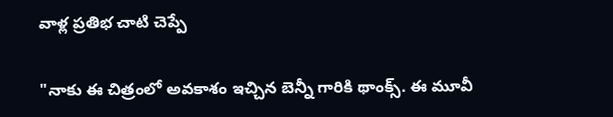వాళ్ల ప్రతిభ చాటి చెప్పే

"నాకు ఈ చిత్రంలో అవకాశం ఇచ్చిన బెన్నీ గారికి థాంక్స్. ఈ మూవీ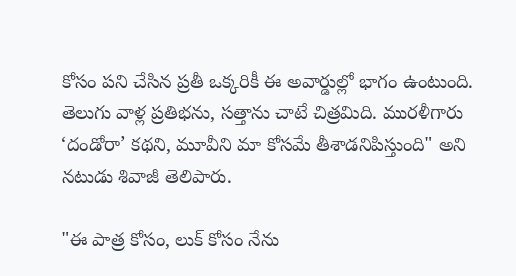కోసం పని చేసిన ప్రతీ ఒక్కరికీ ఈ అవార్డుల్లో భాగం ఉంటుంది. తెలుగు వాళ్ల ప్రతిభను, సత్తాను చాటే చిత్రమిది. మురళీగారు ‘దండోరా’ కథని, మూవీని మా కోసమే తీశాడనిపిస్తుంది" అని నటుడు శివాజీ తెలిపారు.

"ఈ పాత్ర కోసం, లుక్ కోసం నేను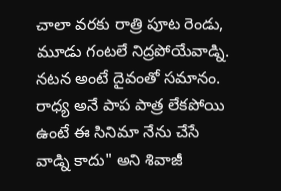చాలా వరకు రాత్రి పూట రెండు, మూడు గంటలే నిద్రపోయేవాడ్ని. నటన అంటే దైవంతో సమానం. రాధ్య అనే పాప పాత్ర లేకపోయి ఉంటే ఈ సినిమా నేను చేసే వాడ్ని కాదు" అని శివాజీ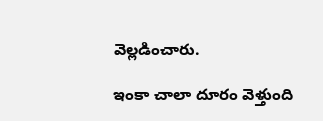వెల్లడించారు.

ఇంకా చాలా దూరం వెళ్తుంది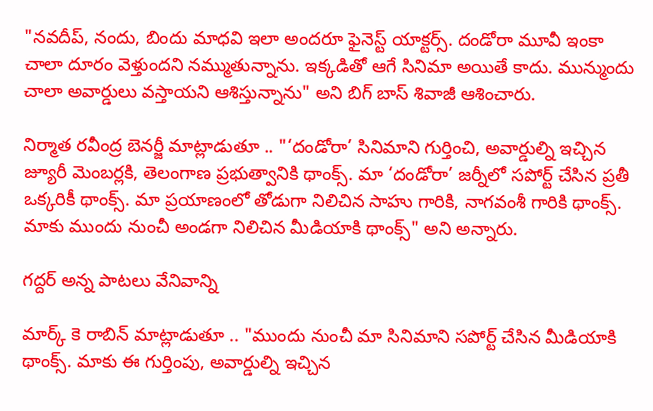"నవదీప్, నందు, బిందు మాధవి ఇలా అందరూ ఫైనెస్ట్ యాక్టర్స్. దండోరా మూవీ ఇంకా చాలా దూరం వెళ్తుందని నమ్ముతున్నాను. ఇక్కడితో ఆగే సినిమా అయితే కాదు. మున్ముందు చాలా అవార్డులు వస్తాయని ఆశిస్తున్నాను" అని బిగ్ బాస్ శివాజీ ఆశించారు.

నిర్మాత ర‌వీంద్ర బెన‌ర్జీ మాట్లాడుతూ .. "‘దండోరా’ సినిమాని గుర్తించి, అవార్డుల్ని ఇచ్చిన జ్యూరీ మెంబర్లకి, తెలంగాణ ప్రభుత్వానికి థాంక్స్. మా ‘దండోరా’ జర్నీలో సపోర్ట్ చేసిన ప్రతీ ఒక్కరికీ థాంక్స్. మా ప్రయాణంలో తోడుగా నిలిచిన సాహు గారికి, నాగవంశీ గారికి థాంక్స్. మాకు ముందు నుంచీ అండగా నిలిచిన మీడియాకి థాంక్స్" అని అన్నారు.

గద్దర్ అన్న పాటలు వేనివాన్ని

మార్క్ కె రాబిన్ మాట్లాడుతూ .. "ముందు నుంచీ మా సినిమాని సపోర్ట్ చేసిన మీడియాకి థాంక్స్. మాకు ఈ గుర్తింపు, అవార్డుల్ని ఇచ్చిన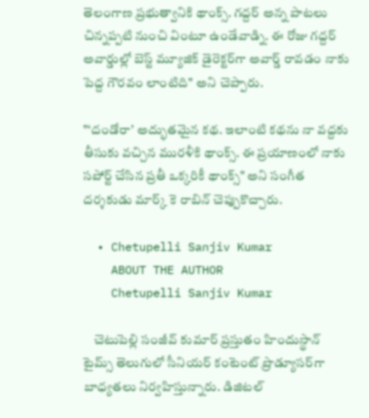తెలంగాణ ప్రభుత్వానికి థాంక్స్. గద్దర్ అన్న పాటలు చిన్నప్పటి నుంచి వింటూ ఉండేవాడ్ని. ఈ రోజు గద్దర్ అవార్డుల్లో బెస్ట్ మ్యూజిక్ డైరెక్టర్‌గా అవార్డ్ రావడం నాకు పెద్ద గౌరవం లాంటిది" అని చెప్పారు.

"‘దండోరా’ అద్భుతమైన కథ. ఇలాంటి కథను నా వద్దకు తీసుకు వచ్చిన మురళీకి థాంక్స్. ఈ ప్రయాణంలో నాకు సపోర్ట్ చేసిన ప్రతీ ఒక్కరికీ థాంక్స్" అని సంగీత దర్శకుడు మార్క్ కె రాబిన్ చెప్పుకొచ్చారు.

  • Chetupelli Sanjiv Kumar
    ABOUT THE AUTHOR
    Chetupelli Sanjiv Kumar

    చెటుపెల్లి సంజీవ్ కుమార్ ప్రస్తుతం హిందుస్థాన్ టైమ్స్ తెలుగులో సీనియర్ కంటెంట్ ప్రొడ్యూసర్‌గా బాధ్యతలు నిర్వహిస్తున్నారు. డిజిటల్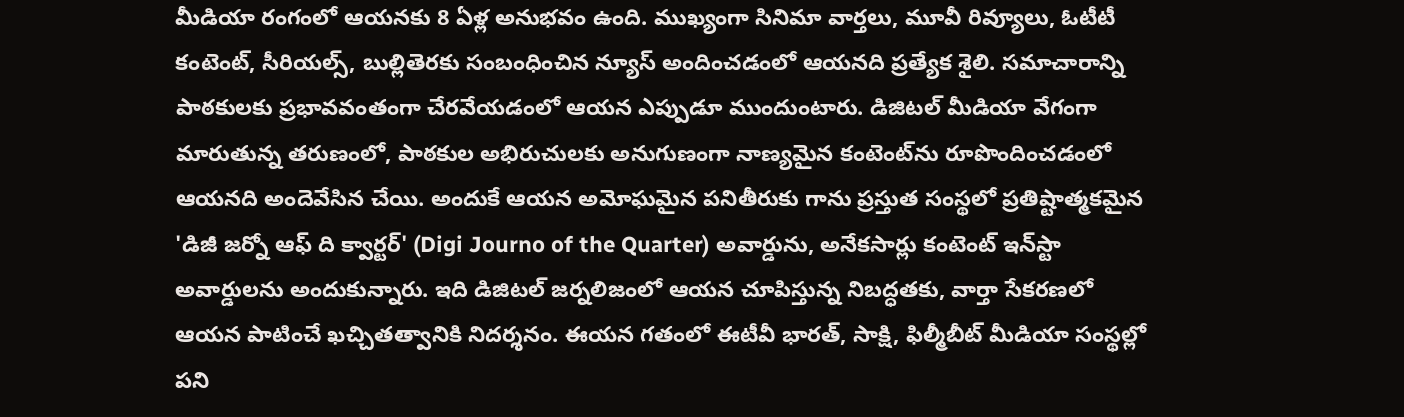మీడియా రంగంలో ఆయనకు 8 ఏళ్ల అనుభవం ఉంది. ముఖ్యంగా సినిమా వార్తలు, మూవీ రివ్యూలు, ఓటీటీ కంటెంట్, సీరియల్స్, బుల్లితెరకు సంబంధించిన న్యూస్ అందించడంలో ఆయనది ప్రత్యేక శైలి. సమాచారాన్ని పాఠకులకు ప్రభావవంతంగా చేరవేయడంలో ఆయన ఎప్పుడూ ముందుంటారు. డిజిటల్ మీడియా వేగంగా మారుతున్న తరుణంలో, పాఠకుల అభిరుచులకు అనుగుణంగా నాణ్యమైన కంటెంట్‌ను రూపొందించడంలో ఆయనది అందెవేసిన చేయి. అందుకే ఆయన అమోఘమైన పనితీరుకు గాను ప్రస్తుత సంస్థలో ప్రతిష్టాత్మకమైన 'డిజీ జర్నో ఆఫ్ ది క్వార్టర్' (Digi Journo of the Quarter) అవార్డును, అనేకసార్లు కంటెంట్ ఇన్‌స్టా అవార్డులను అందుకున్నారు. ఇది డిజిటల్ జర్నలిజంలో ఆయన చూపిస్తున్న నిబద్ధతకు, వార్తా సేకరణలో ఆయన పాటించే ఖచ్చితత్వానికి నిదర్శనం. ఈయన గతంలో ఈటీవీ భారత్, సాక్షి, ఫిల్మీబీట్ మీడియా సంస్థల్లో పని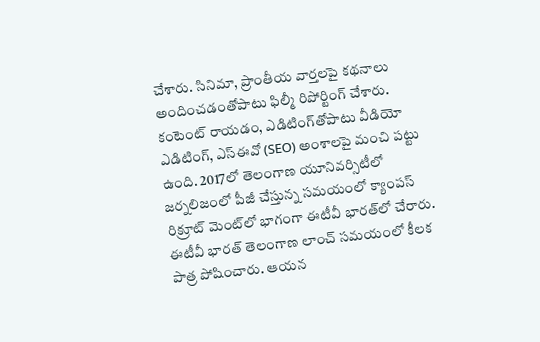చేశారు. సినిమా, ప్రాంతీయ వార్తలపై కథనాలు అందించడంతోపాటు ఫిల్మీ రిపోర్టింగ్ చేశారు. కంటెంట్ రాయడం, ఎడిటింగ్‌తోపాటు వీడియో ఎడిటింగ్, ఎస్‌ఈవో (SEO) అంశాలపై మంచి పట్టు ఉంది. 2017లో తెలంగాణ యూనివర్సిటీలో జర్నలిజంలో పీజీ చేస్తున్న సమయంలో క్యాంపస్ రిక్రూట్ మెంట్‌లో భాగంగా ఈటీవీ భారత్‌లో చేరారు. ఈటీవీ భారత్ తెలంగాణ లాంచ్ సమయంలో కీలక పాత్ర పోషించారు. ఆయన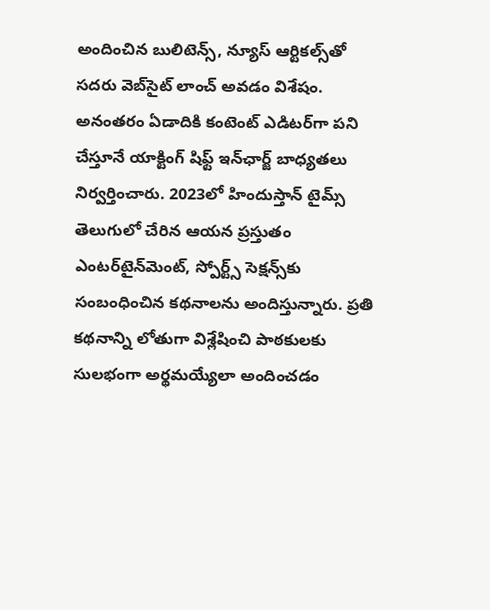అందించిన బులిటెన్స్, న్యూస్ ఆర్టికల్స్‌తో సదరు వెబ్‌సైట్ లాంచ్ అవడం విశేషం. అనంతరం ఏడాదికి కంటెంట్ ఎడిటర్‌గా పని చేస్తూనే యాక్టింగ్ షిఫ్ట్ ఇన్‌ఛార్జ్ బాధ్యతలు నిర్వర్తించారు. 2023లో హిందుస్తాన్ టైమ్స్ తెలుగులో చేరిన ఆయన ప్రస్తుతం ఎంటర్‌టైన్‌మెంట్, స్పోర్ట్స్ సెక్షన్స్‌కు సంబంధించిన కథనాలను అందిస్తున్నారు. ప్రతి కథనాన్ని లోతుగా విశ్లేషించి పాఠకులకు సులభంగా అర్థమయ్యేలా అందించడం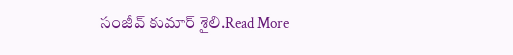సంజీవ్ కుమార్ శైలి.Read More